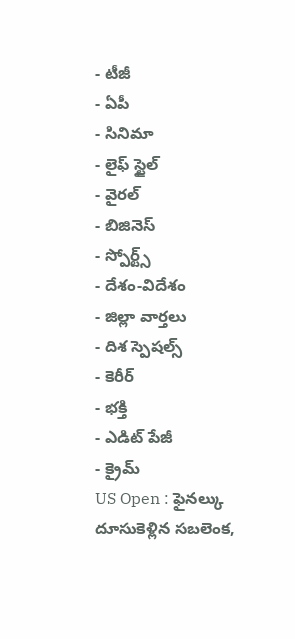- టీజీ
- ఏపీ
- సినిమా
- లైఫ్ స్టైల్
- వైరల్
- బిజినెస్
- స్పోర్ట్స్
- దేశం-విదేశం
- జిల్లా వార్తలు
- దిశ స్పెషల్స్
- కెరీర్
- భక్తి
- ఎడిట్ పేజీ
- క్రైమ్
US Open : ఫైనల్కు దూసుకెళ్లిన సబలెంక,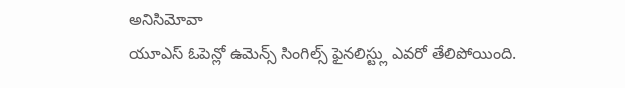అనిసిమోవా
యూఎస్ ఓపెన్లో ఉమెన్స్ సింగిల్స్ ఫైనలిస్ట్లు ఎవరో తేలిపోయింది.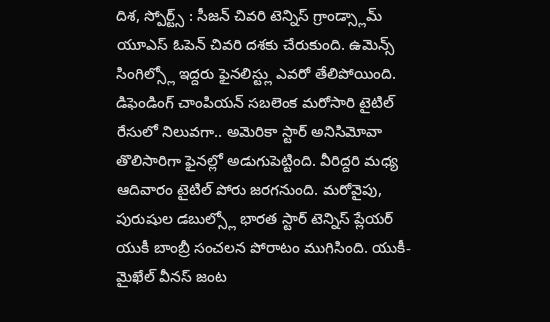దిశ, స్పోర్ట్స్ : సీజన్ చివరి టెన్నిస్ గ్రాండ్స్లామ్ యూఎస్ ఓపెన్ చివరి దశకు చేరుకుంది. ఉమెన్స్ సింగిల్స్లో ఇద్దరు ఫైనలిస్ట్లు ఎవరో తేలిపోయింది. డిఫెండింగ్ చాంపియన్ సబలెంక మరోసారి టైటిల్ రేసులో నిలువగా.. అమెరికా స్టార్ అనిసిమోవా తొలిసారిగా ఫైనల్లో అడుగుపెట్టింది. వీరిద్దరి మధ్య ఆదివారం టైటిల్ పోరు జరగనుంది. మరోవైపు, పురుషుల డబుల్స్లో భారత స్టార్ టెన్నిస్ ప్లేయర్ యుకీ బాంబ్రీ సంచలన పోరాటం ముగిసింది. యుకీ-మైఖేల్ వీనస్ జంట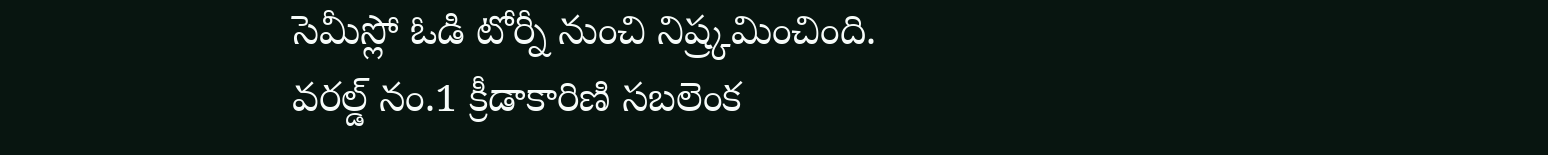సెమీస్లో ఓడి టోర్నీ నుంచి నిష్ర్కమించింది.
వరల్డ్ నం.1 క్రీడాకారిణి సబలెంక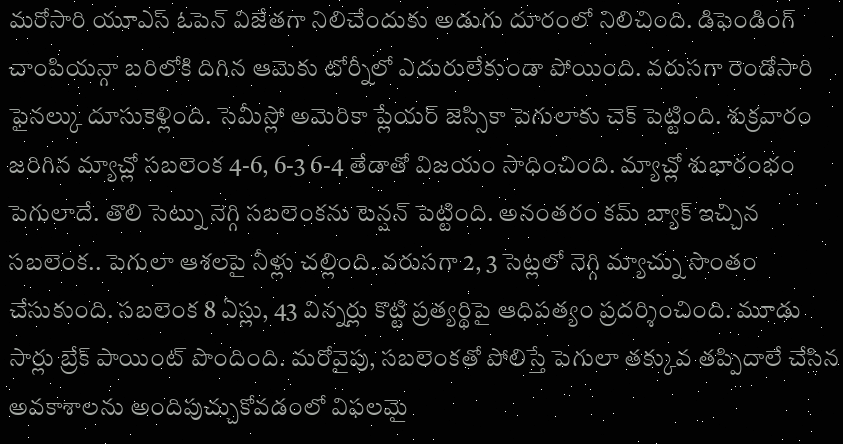మరోసారి యూఎస్ ఓపెన్ విజేతగా నిలిచేందుకు అడుగు దూరంలో నిలిచింది. డిఫెండింగ్ చాంపియన్గా బరిలోకి దిగిన ఆమెకు టోర్నీలో ఎదురులేకుండా పోయింది. వరుసగా రెండోసారి ఫైనల్కు దూసుకెళ్లింది. సెమీస్లో అమెరికా ప్లేయర్ జెస్సికా పెగులాకు చెక్ పెట్టింది. శుక్రవారం జరిగిన మ్యాచ్లో సబలెంక 4-6, 6-3 6-4 తేడాతో విజయం సాధించింది. మ్యాచ్లో శుభారంభం పెగులాదే. తొలి సెట్ను నెగ్గి సబలెంకను టెన్షన్ పెట్టింది. అనంతరం కమ్ బ్యాక్ ఇచ్చిన సబలెంక.. పెగులా ఆశలపై నీళ్లు చల్లింది. వరుసగా 2, 3 సెట్లలో నెగ్గి మ్యాచ్ను సొంతం చేసుకుంది. సబలెంక 8 ఏస్లు, 43 విన్నర్లు కొట్టి ప్రత్యర్థిపై ఆధిపత్యం ప్రదర్శించింది. మూడు సార్లు బ్రేక్ పాయింట్ పొందింది. మరోవైపు, సబలెంకతో పోలిస్తే పెగులా తక్కువ తప్పిదాలే చేసిన అవకాశాలను అందిపుచ్చుకోవడంలో విఫలమై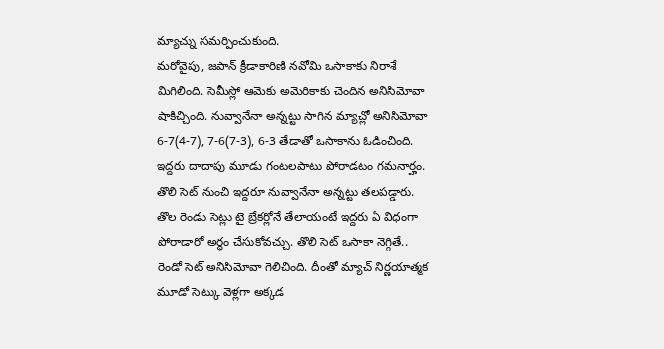మ్యాచ్ను సమర్పించుకుంది.
మరోవైపు, జపాన్ క్రీడాకారిణి నవోమి ఒసాకాకు నిరాశే మిగిలింది. సెమీస్లో ఆమెకు అమెరికాకు చెందిన అనిసిమోవా షాకిచ్చింది. నువ్వానేనా అన్నట్టు సాగిన మ్యాచ్లో అనిసిమోవా 6-7(4-7), 7-6(7-3), 6-3 తేడాతో ఒసాకాను ఓడించింది. ఇద్దరు దాదాపు మూడు గంటలపాటు పోరాడటం గమనార్హం. తొలి సెట్ నుంచి ఇద్దరూ నువ్వానేనా అన్నట్టు తలపడ్డారు. తొల రెండు సెట్లు టై బ్రేకర్లోనే తేలాయంటే ఇద్దరు ఏ విధంగా పోరాడారో అర్థం చేసుకోవచ్చు. తొలి సెట్ ఒసాకా నెగ్గితే.. రెండో సెట్ అనిసిమోవా గెలిచింది. దీంతో మ్యాచ్ నిర్ణయాత్మక మూడో సెట్కు వెళ్లగా అక్కడ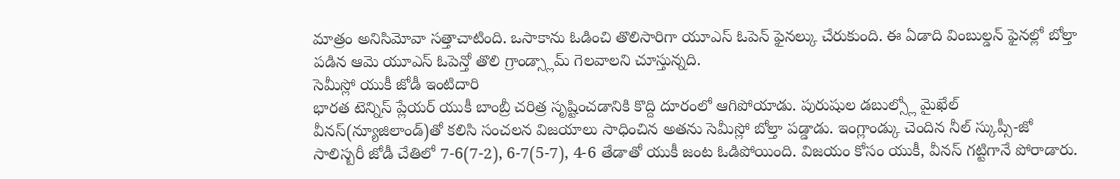మాత్రం అనిసిమోవా సత్తాచాటింది. ఒసాకాను ఓడించి తొలిసారిగా యూఎస్ ఓపెన్ ఫైనల్కు చేరుకుంది. ఈ ఏడాది వింబుల్డన్ ఫైనల్లో బోల్తా పడిన ఆమె యూఎస్ ఓపెన్తో తొలి గ్రాండ్స్లామ్ గెలవాలని చూస్తున్నది.
సెమీస్లో యుకీ జోడీ ఇంటిదారి
భారత టెన్నిస్ ప్లేయర్ యుకీ బాంబ్రీ చరిత్ర సృష్టించడానికి కొద్ది దూరంలో ఆగిపోయాడు. పురుషుల డబుల్స్లో మైఖేల్ వీనస్(న్యూజిలాండ్)తో కలిసి సంచలన విజయాలు సాధించిన అతను సెమీస్లో బోల్తా పడ్డాడు. ఇంగ్లాండ్కు చెందిన నీల్ స్కుప్సీ-జో సాలిస్బరీ జోడీ చేతిలో 7-6(7-2), 6-7(5-7), 4-6 తేడాతో యుకీ జంట ఓడిపోయింది. విజయం కోసం యుకీ, వీనస్ గట్టిగానే పోరాడారు.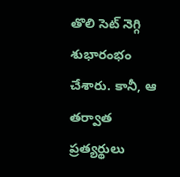తొలి సెట్ నెగ్గి శుభారంభం చేశారు. కానీ, ఆ తర్వాత ప్రత్యర్థులు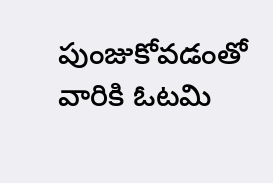పుంజుకోవడంతో వారికి ఓటమి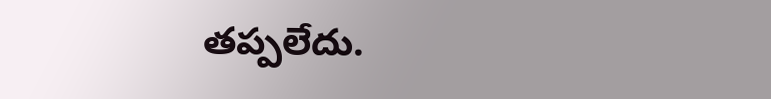తప్పలేదు.